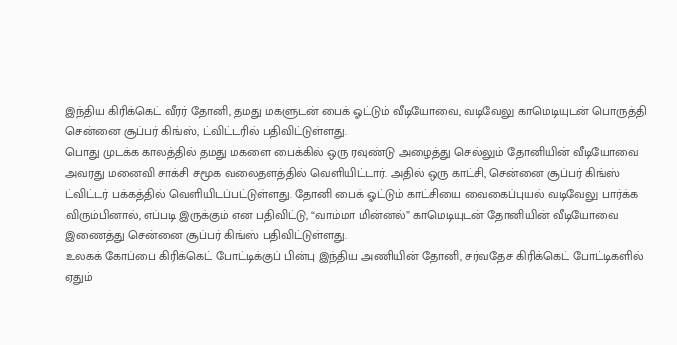இந்திய கிரிக்கெட் வீரர் தோனி, தமது மகளுடன் பைக் ஓட்டும் வீடியோவை, வடிவேலு காமெடியுடன் பொருத்தி சென்னை சூப்பர் கிங்ஸ், ட்விட்டரில் பதிவிட்டுள்ளது.
பொது முடக்க காலத்தில் தமது மகளை பைக்கில் ஒரு ரவுண்டு அழைத்து செல்லும் தோனியின் வீடியோவை அவரது மனைவி சாக்சி சமூக வலைதளத்தில் வெளியிட்டார். அதில் ஒரு காட்சி, சென்னை சூப்பர் கிங்ஸ் ட்விட்டர் பக்கத்தில் வெளியிடப்பட்டுள்ளது. தோனி பைக் ஓட்டும் காட்சியை வைகைப்புயல் வடிவேலு பார்க்க விரும்பினால், எப்படி இருக்கும் என பதிவிட்டு, “வாம்மா மின்னல்” காமெடியுடன் தோனியின் வீடியோவை இணைத்து சென்னை சூப்பர் கிங்ஸ் பதிவிட்டுள்ளது.
உலகக் கோப்பை கிரிக்கெட் போட்டிக்குப் பின்பு இந்திய அணியின் தோனி, சர்வதேச கிரிக்கெட் போட்டிகளில் ஏதும்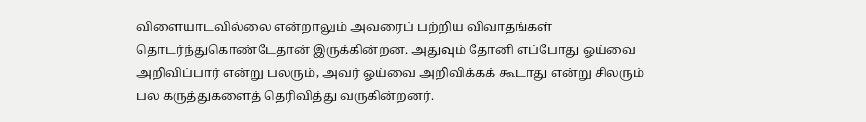விளையாடவில்லை என்றாலும் அவரைப் பற்றிய விவாதங்கள் தொடர்ந்துகொண்டேதான் இருக்கின்றன. அதுவும் தோனி எப்போது ஓய்வை அறிவிப்பார் என்று பலரும், அவர் ஓய்வை அறிவிக்கக் கூடாது என்று சிலரும் பல கருத்துகளைத் தெரிவித்து வருகின்றனர்.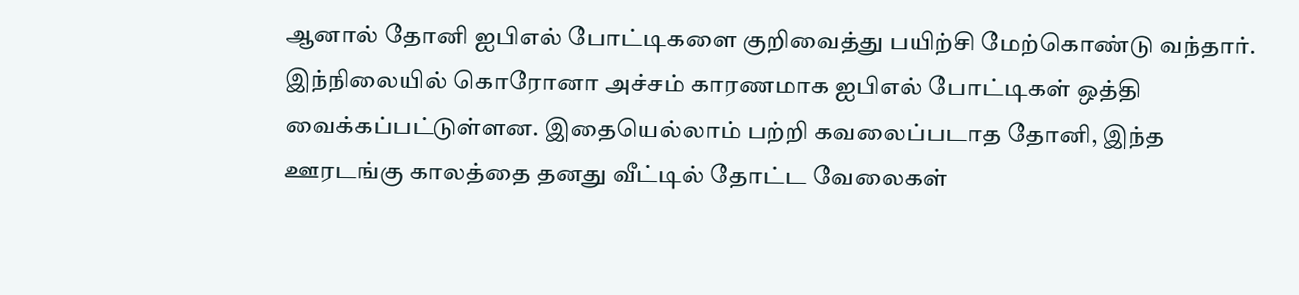ஆனால் தோனி ஐபிஎல் போட்டிகளை குறிவைத்து பயிற்சி மேற்கொண்டு வந்தார். இந்நிலையில் கொரோனா அச்சம் காரணமாக ஐபிஎல் போட்டிகள் ஒத்தி வைக்கப்பட்டுள்ளன. இதையெல்லாம் பற்றி கவலைப்படாத தோனி, இந்த ஊரடங்கு காலத்தை தனது வீட்டில் தோட்ட வேலைகள்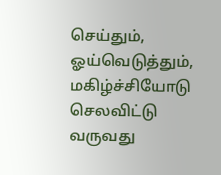செய்தும், ஓய்வெடுத்தும், மகிழ்ச்சியோடு செலவிட்டு வருவது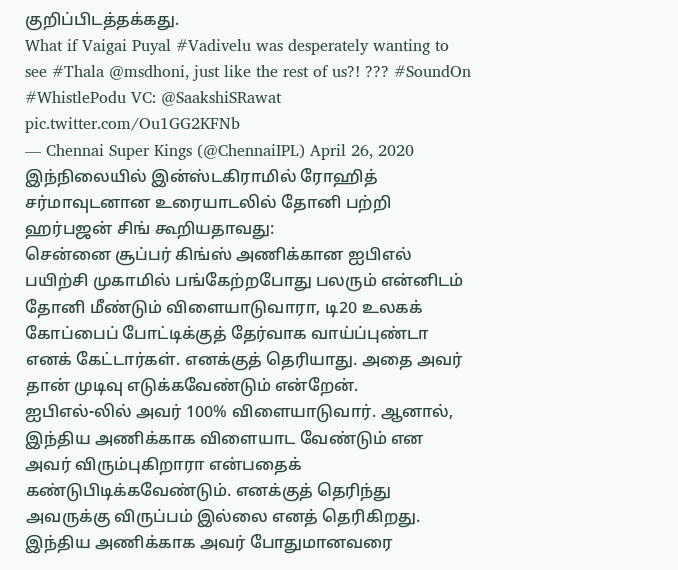குறிப்பிடத்தக்கது.
What if Vaigai Puyal #Vadivelu was desperately wanting to see #Thala @msdhoni, just like the rest of us?! ??? #SoundOn #WhistlePodu VC: @SaakshiSRawat pic.twitter.com/Ou1GG2KFNb
— Chennai Super Kings (@ChennaiIPL) April 26, 2020
இந்நிலையில் இன்ஸ்டகிராமில் ரோஹித் சர்மாவுடனான உரையாடலில் தோனி பற்றி ஹர்பஜன் சிங் கூறியதாவது:
சென்னை சூப்பர் கிங்ஸ் அணிக்கான ஐபிஎல் பயிற்சி முகாமில் பங்கேற்றபோது பலரும் என்னிடம் தோனி மீண்டும் விளையாடுவாரா, டி20 உலகக் கோப்பைப் போட்டிக்குத் தேர்வாக வாய்ப்புண்டா எனக் கேட்டார்கள். எனக்குத் தெரியாது. அதை அவர் தான் முடிவு எடுக்கவேண்டும் என்றேன்.
ஐபிஎல்-லில் அவர் 100% விளையாடுவார். ஆனால், இந்திய அணிக்காக விளையாட வேண்டும் என அவர் விரும்புகிறாரா என்பதைக் கண்டுபிடிக்கவேண்டும். எனக்குத் தெரிந்து அவருக்கு விருப்பம் இல்லை எனத் தெரிகிறது. இந்திய அணிக்காக அவர் போதுமானவரை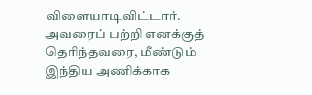விளையாடிவிட்டார். அவரைப் பற்றி எனக்குத் தெரிந்தவரை, மீண்டும் இந்திய அணிக்காக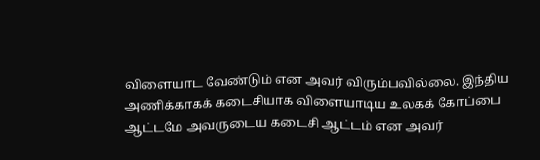விளையாட வேண்டும் என அவர் விரும்பவில்லை. இந்திய அணிக்காகக் கடைசியாக விளையாடிய உலகக் கோப்பை ஆட்டமே அவருடைய கடைசி ஆட்டம் என அவர்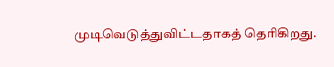முடிவெடுத்துவிட்டதாகத் தெரிகிறது.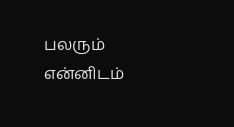பலரும் என்னிடம்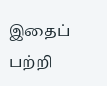இதைப் பற்றி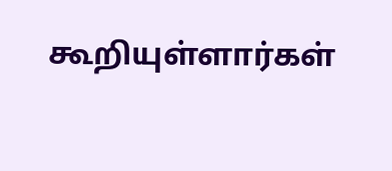கூறியுள்ளார்கள்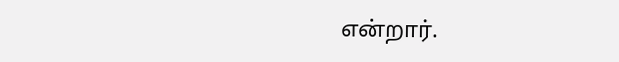என்றார்.